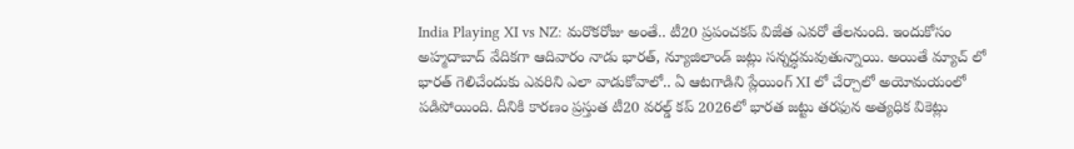India Playing XI vs NZ: మరొకరోజు అంతే.. టీ20 ప్రపంచకప్ విజేత ఎవరో తేలనుంది. ఇందుకోసం అహ్మదాబాద్ వేదికగా ఆదివారం నాడు భారత్, న్యూజిలాండ్ జట్లు సన్నద్ధమవుతున్నాయి. అయితే మ్యాచ్ లో భారత్ గెలిచేందుకు ఎవరిని ఎలా వాడుకోవాలో.. ఏ ఆటగాడిని ప్లేయింగ్ XI లో చేర్చాలో అయోమయంలో పడిపోయింది. దీనికి కారణం ప్రస్తుత టీ20 వరల్డ్ కప్ 2026లో భారత జట్టు తరఫున అత్యధిక వికెట్లు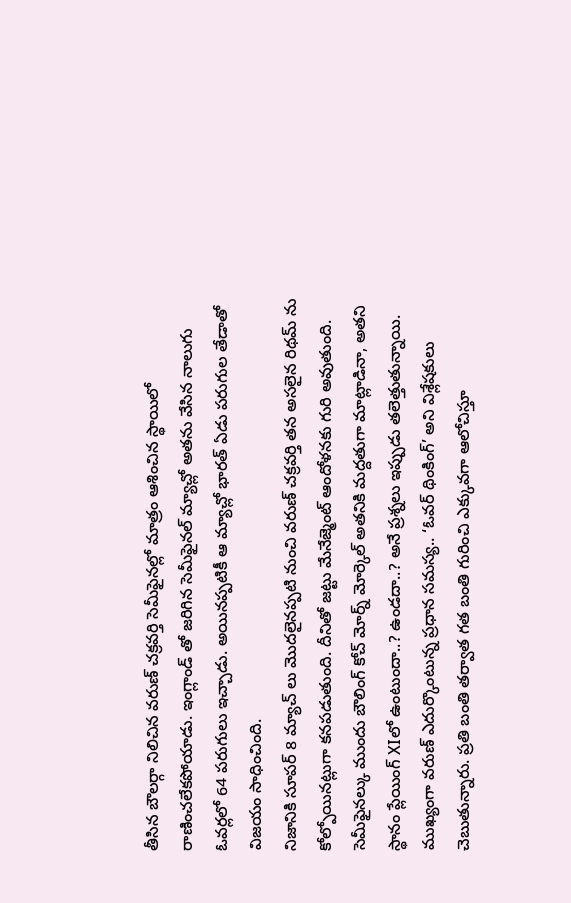తీసిన బౌలర్గా నిలిచిన వరుణ్ చక్రవర్తి సెమీఫైనల్లో మాత్రం ఆశించిన స్థాయిలో రాణించలేకపోయాడు. ఇంగ్లాండ్ తో జరిగిన సెమీఫైనల్ మ్యాచ్లో అతను వేసిన నాలుగు ఓవర్లలో 64 పరుగులు ఇచ్చాడు. అయినప్పటికీ ఆ మ్యాచ్లో భారత్ ఏడు పరుగుల తేడాతో విజయం సాధించింది.
నిజానికి సూపర్ 8 మ్యాచ్ లు మొదలైనప్పటి నుంచి వరుణ్ చక్రవర్తి తన అసలైన రిథమ్ ను కోల్పోయినట్లుగా కనపడుతుంది. దీనితో జట్టు మేనేజ్మెంట్ ఆందోళనకు గురి అవుతుంది. సెమీఫైనల్కు ముందు బౌలింగ్ కోచ్ మోర్న్ మోర్కెల్ అతనికి మద్దతుగా మాట్లాడినా, అతని స్థానం ప్లేయింగ్ XIలో ఉంటుందా..? ఉండదా..? అనే ప్రశ్నలు ఇప్పుడు తలెత్తుతున్నాయి. ముఖ్యంగా వరుణ్ ఎదుర్కొంటున్న ప్రధాన సమస్య.. ‘ఓవర్ థింకింగ్’ అని విశ్లేషకులు చెబుతున్నారు. ప్రతి బంతి తర్వాత గత బంతి గురించి ఎక్కువగా ఆలోచిస్తూ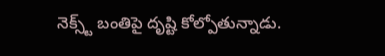నెక్స్ట్ బంతిపై దృష్టి కోల్పోతున్నాడు.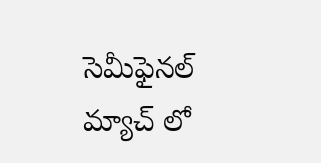సెమీఫైనల్ మ్యాచ్ లో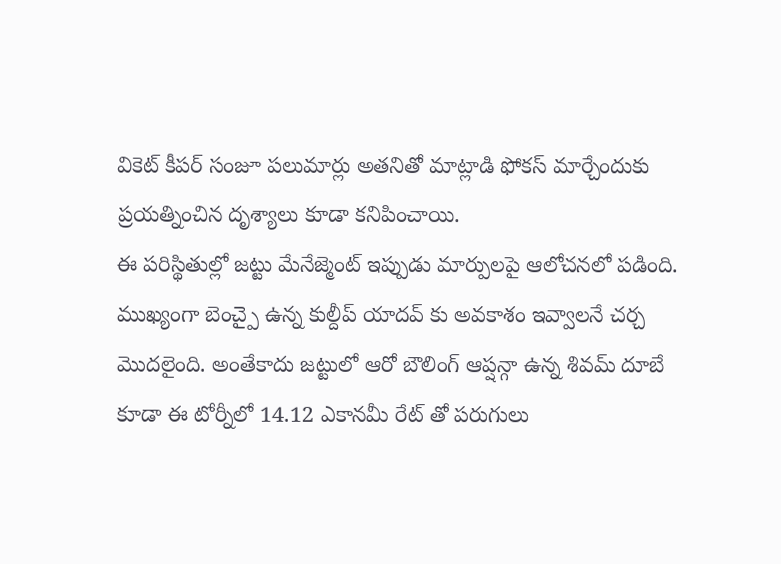వికెట్ కీపర్ సంజూ పలుమార్లు అతనితో మాట్లాడి ఫోకస్ మార్చేందుకు ప్రయత్నించిన దృశ్యాలు కూడా కనిపించాయి.
ఈ పరిస్థితుల్లో జట్టు మేనేజ్మెంట్ ఇప్పుడు మార్పులపై ఆలోచనలో పడింది. ముఖ్యంగా బెంచ్పై ఉన్న కుల్దీప్ యాదవ్ కు అవకాశం ఇవ్వాలనే చర్చ మొదలైంది. అంతేకాదు జట్టులో ఆరో బౌలింగ్ ఆప్షన్గా ఉన్న శివమ్ దూబే కూడా ఈ టోర్నీలో 14.12 ఎకానమీ రేట్ తో పరుగులు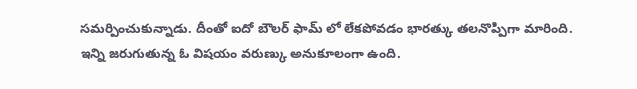సమర్పించుకున్నాడు. దీంతో ఐదో బౌలర్ ఫామ్ లో లేకపోవడం భారత్కు తలనొప్పిగా మారింది. ఇన్ని జరుగుతున్న ఓ విషయం వరుణ్కు అనుకూలంగా ఉంది.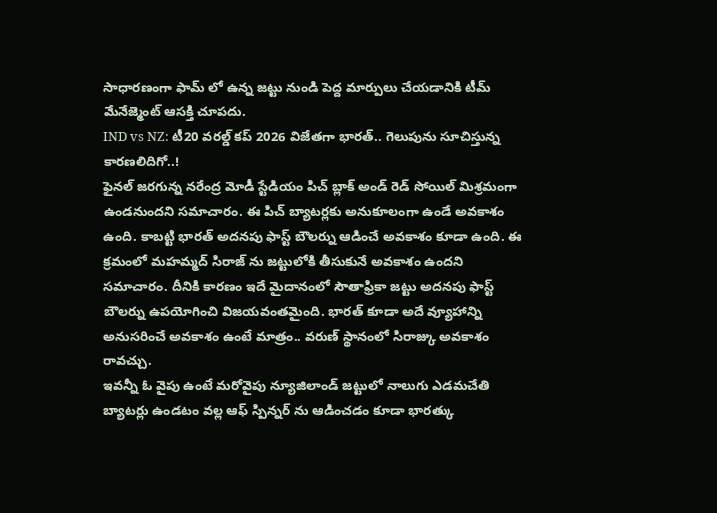సాధారణంగా ఫామ్ లో ఉన్న జట్టు నుండి పెద్ద మార్పులు చేయడానికి టీమ్ మేనేజ్మెంట్ ఆసక్తి చూపదు.
IND vs NZ: టీ20 వరల్డ్ కప్ 2026 విజేతగా భారత్.. గెలుపును సూచిస్తున్న కారణలిదిగో..!
ఫైనల్ జరగున్న నరేంద్ర మోడీ స్టేడియం పిచ్ బ్లాక్ అండ్ రెడ్ సోయిల్ మిశ్రమంగా ఉండనుందని సమాచారం. ఈ పిచ్ బ్యాటర్లకు అనుకూలంగా ఉండే అవకాశం ఉంది. కాబట్టి భారత్ అదనపు ఫాస్ట్ బౌలర్ను ఆడించే అవకాశం కూడా ఉంది. ఈ క్రమంలో మహమ్మద్ సిరాజ్ ను జట్టులోకి తీసుకునే అవకాశం ఉందని సమాచారం. దీనికి కారణం ఇదే మైదానంలో సౌతాఫ్రికా జట్టు అదనపు ఫాస్ట్ బౌలర్ను ఉపయోగించి విజయవంతమైంది. భారత్ కూడా అదే వ్యూహాన్ని అనుసరించే అవకాశం ఉంటే మాత్రం.. వరుణ్ స్థానంలో సిరాజ్కు అవకాశం రావచ్చు.
ఇవన్నీ ఓ వైపు ఉంటే మరోవైపు న్యూజిలాండ్ జట్టులో నాలుగు ఎడమచేతి బ్యాటర్లు ఉండటం వల్ల ఆఫ్ స్పిన్నర్ ను ఆడించడం కూడా భారత్కు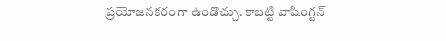ప్రయోజనకరంగా ఉండొచ్చు. కాబట్టి వాషింగ్టన్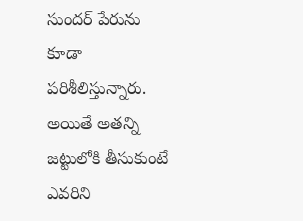సుందర్ పేరును కూడా పరిశీలిస్తున్నారు. అయితే అతన్ని జట్టులోకి తీసుకుంటే ఎవరిని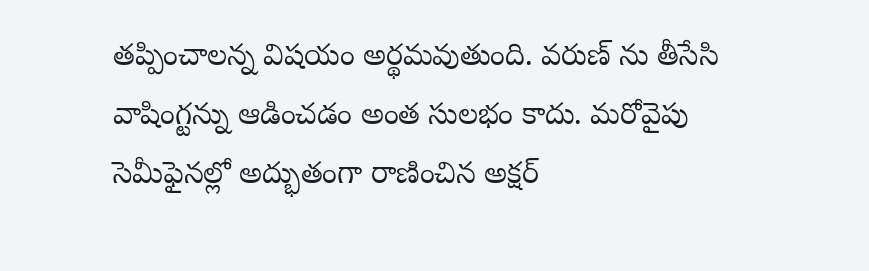తప్పించాలన్న విషయం అర్థమవుతుంది. వరుణ్ ను తీసేసి వాషింగ్టన్ను ఆడించడం అంత సులభం కాదు. మరోవైపు సెమీఫైనల్లో అద్భుతంగా రాణించిన అక్షర్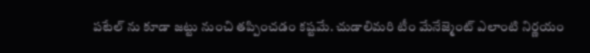పటేల్ ను కూడా జట్టు నుంచి తప్పించడం కష్టమే. చుడాలిమరి టీం మేనేజ్మెంట్ ఎలాంటి నిర్ణయం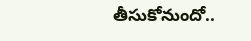తీసుకోనుందో..